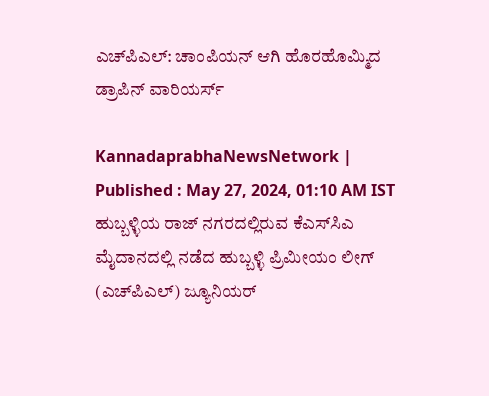ಎಚ್‌ಪಿಎಲ್‌: ಚಾಂಪಿಯನ್‌ ಆಗಿ ಹೊರಹೊಮ್ಮಿದ ಡ್ರಾಪಿನ್‌ ವಾರಿಯರ್ಸ್

KannadaprabhaNewsNetwork |
Published : May 27, 2024, 01:10 AM IST
ಹುಬ್ಬಳ್ಳಿಯ ರಾಜ್‌ ನಗರದಲ್ಲಿರುವ ಕೆಎಸ್‌ಸಿಎ ಮೈದಾನದಲ್ಲಿ ನಡೆದ ಹುಬ್ಬಳ್ಳಿ ಪ್ರಿಮೀಯಂ ಲೀಗ್ (ಎಚ್‌ಪಿಎಲ್‌) ಜ್ಯೂನಿಯರ್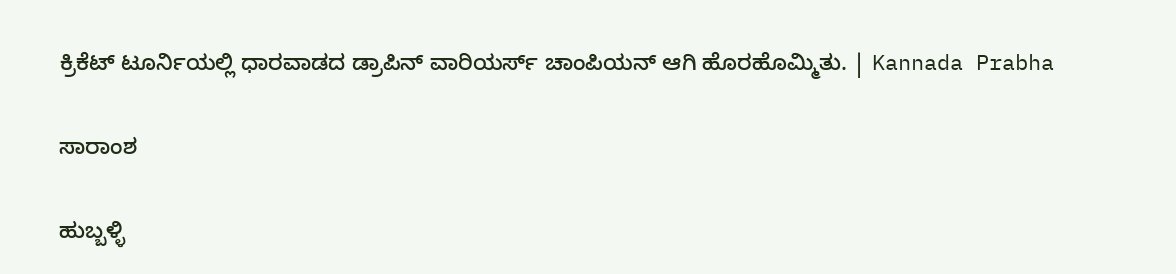ಕ್ರಿಕೆಟ್ ಟೂರ್ನಿಯಲ್ಲಿ ಧಾರವಾಡದ ಡ್ರಾಪಿನ್ ವಾರಿಯರ್ಸ್ ಚಾಂಪಿಯನ್ ಆಗಿ ಹೊರಹೊಮ್ಮಿತು. | Kannada Prabha

ಸಾರಾಂಶ

ಹುಬ್ಬಳ್ಳಿ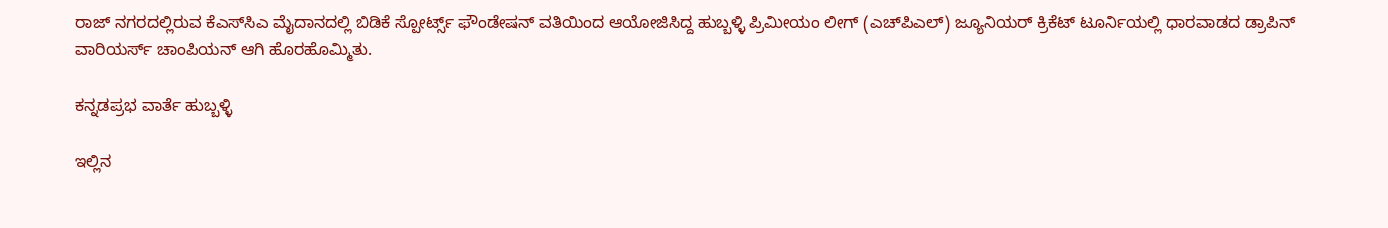ರಾಜ್‌ ನಗರದಲ್ಲಿರುವ ಕೆಎಸ್‌ಸಿಎ ಮೈದಾನದಲ್ಲಿ ಬಿಡಿಕೆ ಸ್ಪೋರ್ಟ್ಸ್ ಫೌಂಡೇಷನ್ ವತಿಯಿಂದ ಆಯೋಜಿಸಿದ್ದ ಹುಬ್ಬಳ್ಳಿ ಪ್ರಿಮೀಯಂ ಲೀಗ್ (ಎಚ್‌ಪಿಎಲ್‌) ಜ್ಯೂನಿಯರ್ ಕ್ರಿಕೆಟ್ ಟೂರ್ನಿಯಲ್ಲಿ ಧಾರವಾಡದ ಡ್ರಾಪಿನ್ ವಾರಿಯರ್ಸ್ ಚಾಂಪಿಯನ್ ಆಗಿ ಹೊರಹೊಮ್ಮಿತು.

ಕನ್ನಡಪ್ರಭ ವಾರ್ತೆ ಹುಬ್ಬಳ್ಳಿ

ಇಲ್ಲಿನ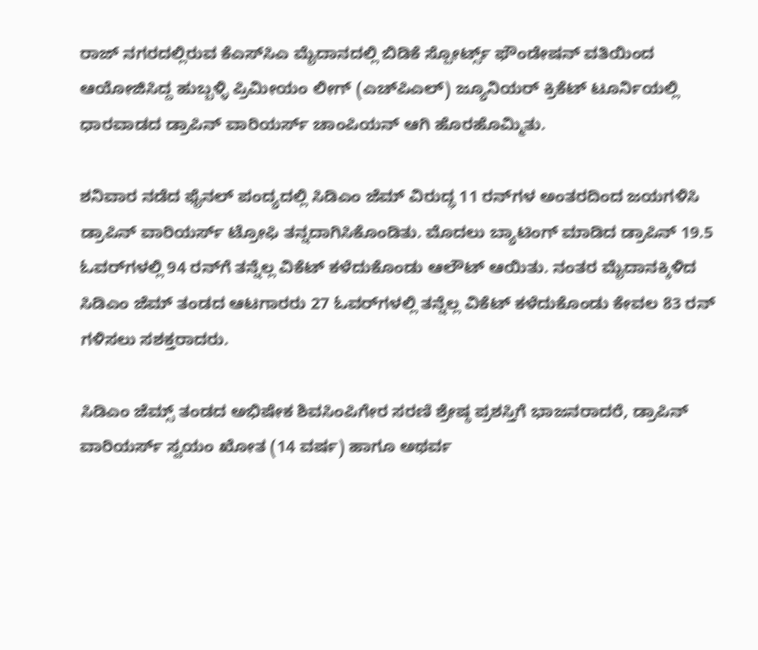ರಾಜ್‌ ನಗರದಲ್ಲಿರುವ ಕೆಎಸ್‌ಸಿಎ ಮೈದಾನದಲ್ಲಿ ಬಿಡಿಕೆ ಸ್ಪೋರ್ಟ್ಸ್ ಫೌಂಡೇಷನ್ ವತಿಯಿಂದ ಆಯೋಜಿಸಿದ್ದ ಹುಬ್ಬಳ್ಳಿ ಪ್ರಿಮೀಯಂ ಲೀಗ್ (ಎಚ್‌ಪಿಎಲ್‌) ಜ್ಯೂನಿಯರ್ ಕ್ರಿಕೆಟ್ ಟೂರ್ನಿಯಲ್ಲಿ ಧಾರವಾಡದ ಡ್ರಾಪಿನ್ ವಾರಿಯರ್ಸ್ ಚಾಂಪಿಯನ್ ಆಗಿ ಹೊರಹೊಮ್ಮಿತು.

ಶನಿವಾರ ನಡೆದ ಫೈನಲ್ ಪಂದ್ಯದಲ್ಲಿ ಸಿಡಿಎಂ ಜೆಮ್ ವಿರುದ್ಧ 11 ರನ್‌ಗಳ ಅಂತರದಿಂದ ಜಯಗಳಿಸಿ ಡ್ರಾಪಿನ್ ವಾರಿಯರ್ಸ್ ಟ್ರೋಫಿ ತನ್ನದಾಗಿಸಿಕೊಂಡಿತು. ಮೊದಲು ಬ್ಯಾಟಿಂಗ್‌ ಮಾಡಿದ ಡ್ರಾಪಿನ್ 19.5 ಓವರ್‌ಗಳಲ್ಲಿ 94 ರನ್‌ಗೆ ತನ್ನೆಲ್ಲ ವಿಕೆಟ್‌ ಕಳೆದುಕೊಂಡು ಆಲೌಟ್ ಆಯಿತು. ನಂತರ ಮೈದಾನಕ್ಕಿಳಿದ ಸಿಡಿಎಂ ಜೆಮ್ ತಂಡದ ಆಟಗಾರರು 27 ಓವರ್‌ಗಳಲ್ಲಿ ತನ್ನೆಲ್ಲ ವಿಕೆಟ್‌ ಕಳೆದುಕೊಂಡು ಕೇವಲ 83 ರನ್‌ ಗಳಿಸಲು ಸಶಕ್ತರಾದರು.

ಸಿಡಿಎಂ ಜೆಮ್ಸ್ ತಂಡದ ಅಭಿಷೇಕ ಶಿವಸಿಂಪಿಗೇರ ಸರಣಿ ಶ್ರೇಷ್ಠ ಪ್ರಶಸ್ತಿಗೆ ಭಾಜನರಾದರೆ, ಡ್ರಾಪಿನ್‌ ವಾರಿಯರ್ಸ್‌ ಸ್ವಯಂ ಖೋತ (14 ವರ್ಷ) ಹಾಗೂ ಅಥರ್ವ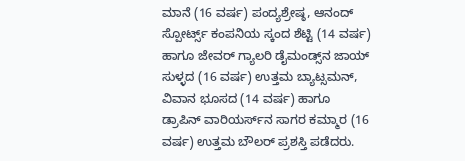ಮಾನೆ (16 ವರ್ಷ) ಪಂದ್ಯಶ್ರೇಷ್ಠ, ಆನಂದ್‌ ಸ್ಪೋರ್ಟ್ಸ್ ಕಂಪನಿಯ ಸ್ಕಂದ ಶೆಟ್ಟಿ (14 ವರ್ಷ) ಹಾಗೂ ಜೇವರ್ ಗ್ಯಾಲರಿ ಡೈಮಂಡ್ಸ್‌ನ ಜಾಯ್ ಸುಳ್ಳದ (16 ವರ್ಷ) ಉತ್ತಮ ಬ್ಯಾಟ್ಸಮನ್, ವಿವಾನ ಭೂಸದ (14 ವರ್ಷ) ಹಾಗೂ ಡ್ರಾಪಿನ್ ವಾರಿಯರ್ಸ್‌ನ ಸಾಗರ ಕಮ್ಮಾರ (16 ವರ್ಷ) ಉತ್ತಮ ಬೌಲ‌ರ್ ಪ್ರಶಸ್ತಿ ಪಡೆದರು.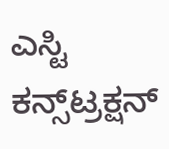ಎಸ್ಟಿ ಕನ್ಸ್‌ಟ್ರಕ್ಷನ್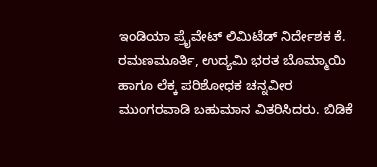ಇಂಡಿಯಾ ಪ್ರೈವೇಟ್‌ ಲಿಮಿಟೆಡ್ ನಿರ್ದೇಶಕ ಕೆ. ರಮಣಮೂರ್ತಿ, ಉದ್ಯಮಿ ಭರತ ಬೊಮ್ಮಾಯಿ ಹಾಗೂ ಲೆಕ್ಕ ಪರಿಶೋಧಕ ಚನ್ನವೀರ ಮುಂಗರವಾಡಿ ಬಹುಮಾನ ವಿತರಿಸಿದರು. ಬಿಡಿಕೆ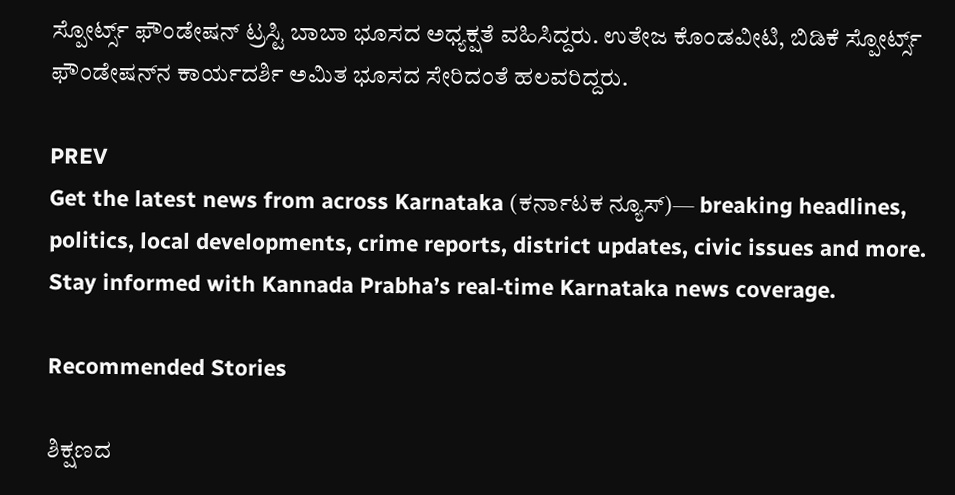ಸ್ಪೋರ್ಟ್ಸ್ ಫೌಂಡೇಷನ್ ಟ್ರಸ್ಟಿ ಬಾಬಾ ಭೂಸದ ಅಧ್ಯಕ್ಷತೆ ವಹಿಸಿದ್ದರು. ಉತೇಜ ಕೊಂಡವೀಟಿ, ಬಿಡಿಕೆ ಸ್ಪೋರ್ಟ್ಸ್ ಫೌಂಡೇಷನ್‌ನ ಕಾರ್ಯದರ್ಶಿ ಅಮಿತ ಭೂಸದ ಸೇರಿದಂತೆ ಹಲವರಿದ್ದರು.

PREV
Get the latest news from across Karnataka (ಕರ್ನಾಟಕ ನ್ಯೂಸ್)— breaking headlines, politics, local developments, crime reports, district updates, civic issues and more. Stay informed with Kannada Prabha’s real‑time Karnataka news coverage.

Recommended Stories

ಶಿಕ್ಷಣದ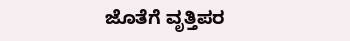ಜೊತೆಗೆ ವೃತ್ತಿಪರ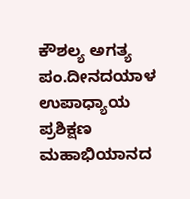ಕೌಶಲ್ಯ ಅಗತ್ಯ
ಪಂ.ದೀನದಯಾಳ ಉಪಾಧ್ಯಾಯ ಪ್ರಶಿಕ್ಷಣ ಮಹಾಭಿಯಾನದ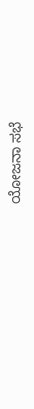ಯೋಜನಾ ಸಭೆ